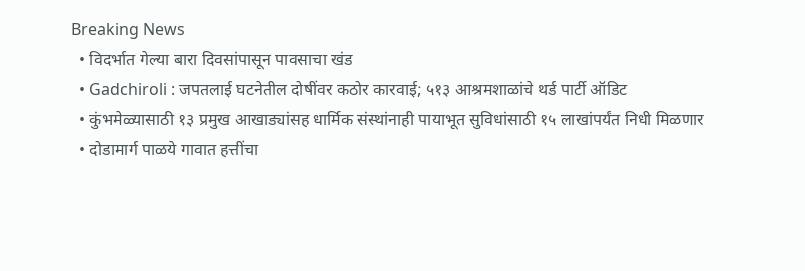Breaking News
  • विदर्भात गेल्या बारा दिवसांपासून पावसाचा खंड
  • Gadchiroli : जपतलाई घटनेतील दोषींवर कठोर कारवाई; ५१३ आश्रमशाळांचे थर्ड पार्टी ऑडिट
  • कुंभमेळ्यासाठी १३ प्रमुख आखाड्यांसह धार्मिक संस्थांनाही पायाभूत सुविधांसाठी १५ लाखांपर्यंत निधी मिळणार
  • दोडामार्ग पाळये गावात हत्तींचा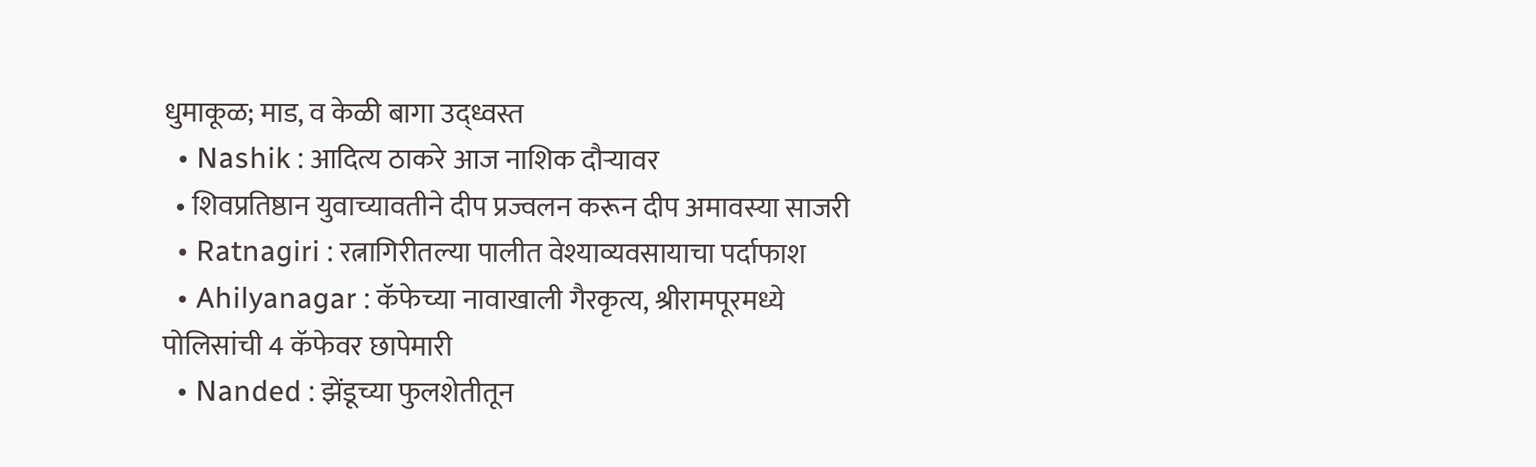धुमाकूळ; माड, व केळी बागा उद्ध्वस्त
  • Nashik : आदित्य ठाकरे आज नाशिक दौऱ्यावर
  • शिवप्रतिष्ठान युवाच्यावतीने दीप प्रज्वलन करून दीप अमावस्या साजरी
  • Ratnagiri : रत्नागिरीतल्या पालीत वेश्याव्यवसायाचा पर्दाफाश
  • Ahilyanagar : कॅफेच्या नावाखाली गैरकृत्य, श्रीरामपूरमध्ये पोलिसांची 4 कॅफेवर छापेमारी
  • Nanded : झेंडूच्या फुलशेतीतून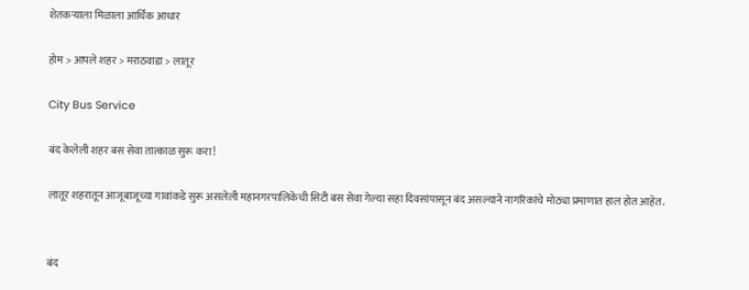शेतकऱ्याला मिळाला आर्थिक आधार

होम > आपले शहर > मराठवाडा > लातूर

City Bus Service

बंद केलेली शहर बस सेवा तात्काळ सुरू करा!

लातूर शहरातून आजूबाजूच्या गावांकडे सुरू असलेली महानगरपालिकेची सिटी बस सेवा गेल्या सहा दिवसांपासून बंद असल्याने नागरिकांचे मोठ्या प्रमाणात हाल होत आहेत.


बंद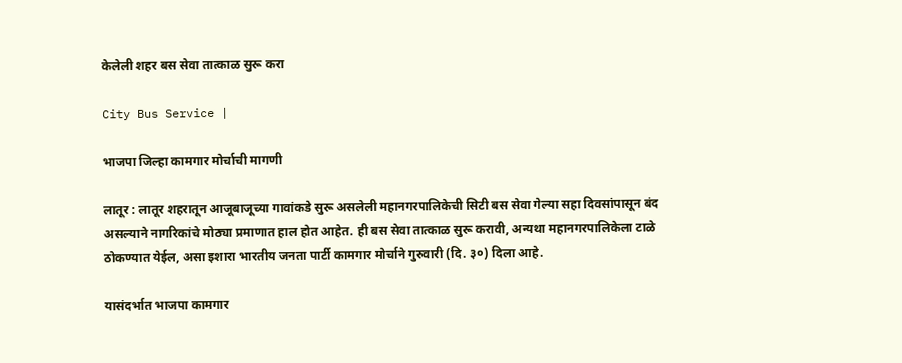केलेली शहर बस सेवा तात्काळ सुरू करा

City Bus Service |

भाजपा जिल्हा कामगार मोर्चाची मागणी

लातूर : लातूर शहरातून आजूबाजूच्या गावांकडे सुरू असलेली महानगरपालिकेची सिटी बस सेवा गेल्या सहा दिवसांपासून बंद असल्याने नागरिकांचे मोठ्या प्रमाणात हाल होत आहेत. ही बस सेवा तात्काळ सुरू करावी, अन्यथा महानगरपालिकेला टाळे ठोकण्यात येईल, असा इशारा भारतीय जनता पार्टी कामगार मोर्चाने गुरुवारी (दि. ३०) दिला आहे.

यासंदर्भात भाजपा कामगार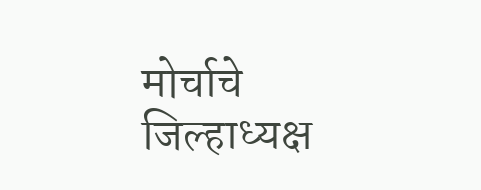मोर्चाचे जिल्हाध्यक्ष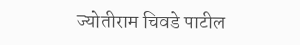ज्योतीराम चिवडे पाटील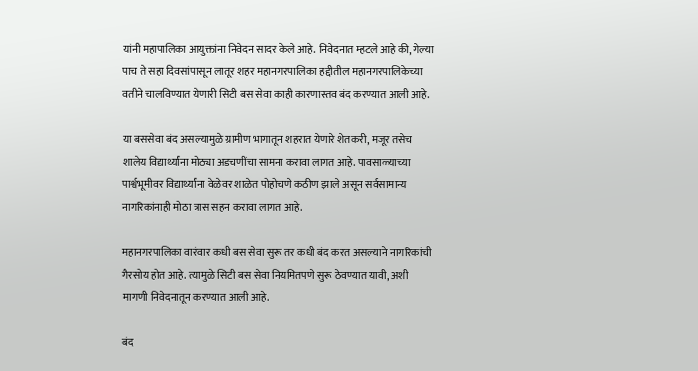यांनी महापालिका आयुक्तांना निवेदन सादर केले आहे. निवेदनात म्हटले आहे की, गेल्या पाच ते सहा दिवसांपासून लातूर शहर महानगरपालिका हद्दीतील महानगरपालिकेच्या वतीने चालविण्यात येणारी सिटी बस सेवा काही कारणास्तव बंद करण्यात आली आहे.

या बससेवा बंद असल्यामुळे ग्रामीण भागातून शहरात येणारे शेतकरी, मजूर तसेच शालेय विद्यार्थ्यांना मोठ्या अडचणींचा सामना करावा लागत आहे. पावसाळ्याच्या पार्श्वभूमीवर विद्यार्थ्यांना वेळेवर शाळेत पोहोचणे कठीण झाले असून सर्वसामान्य नागरिकांनाही मोठा त्रास सहन करावा लागत आहे.

महानगरपालिका वारंवार कधी बस सेवा सुरू तर कधी बंद करत असल्याने नागरिकांची गैरसोय होत आहे. त्यामुळे सिटी बस सेवा नियमितपणे सुरू ठेवण्यात यावी, अशी मागणी निवेदनातून करण्यात आली आहे.

बंद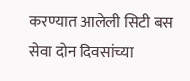करण्यात आलेली सिटी बस सेवा दोन दिवसांच्या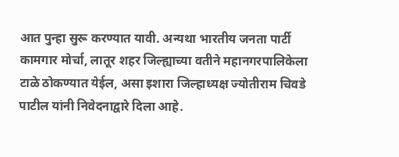आत पुन्हा सुरू करण्यात यावी. अन्यथा भारतीय जनता पार्टी कामगार मोर्चा, लातूर शहर जिल्ह्याच्या वतीने महानगरपालिकेला टाळे ठोकण्यात येईल, असा इशारा जिल्हाध्यक्ष ज्योतीराम चिवडे पाटील यांनी निवेदनाद्वारे दिला आहे.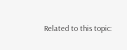Related to this topic: